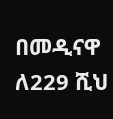በመዲናዋ ለ229 ሺህ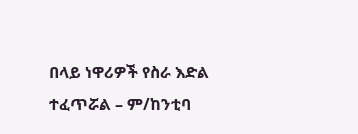በላይ ነዋሪዎች የስራ እድል ተፈጥሯል – ም/ከንቲባ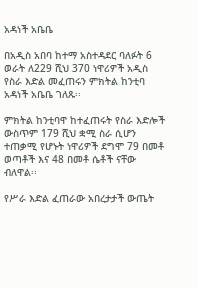አዳነች አቤቤ

በአዲስ አበባ ከተማ አስተዳደር ባለፉት 6 ወራት ለ229 ሺህ 370 ነዋሪዎች አዲስ የስራ እድል መፈጠሩን ምክትል ከንቲባ አዳነች አቤቤ ገለጹ፡፡

ምክትል ከንቲባዋ ከተፈጠሩት የስራ እድሎች ውስጥም 179 ሺህ ቋሚ ስራ ሲሆን ተጠቃሚ የሆኑት ነዋሪዎች ደግሞ 79 በመቶ ወጣቶች እና 48 በመቶ ሴቶች ናቸው ብለዋል፡፡

የሥራ እድል ፈጠራው አበረታታች ውጤት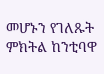መሆኑን የገለጹት ምክትል ከንቲባዋ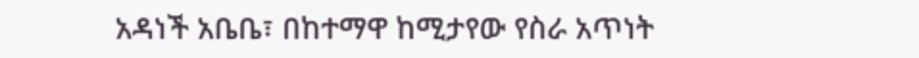አዳነች አቤቤ፣ በከተማዋ ከሚታየው የስራ አጥነት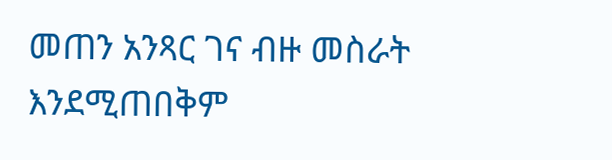መጠን አንጻር ገና ብዙ መስራት እንደሚጠበቅም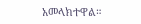አመላክተዋል።